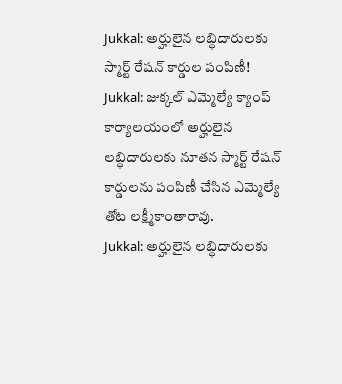Jukkal: అర్హులైన లబ్ధిదారులకు స్మార్ట్ రేషన్ కార్డుల పంపిణీ!
Jukkal: జుక్కల్ ఎమ్మెల్యే క్యాంప్ కార్యాలయంలో అర్హులైన లబ్ధిదారులకు నూతన స్మార్ట్ రేషన్ కార్డులను పంపిణీ చేసిన ఎమ్మెల్యే తోట లక్ష్మీకాంతారావు.
Jukkal: అర్హులైన లబ్ధిదారులకు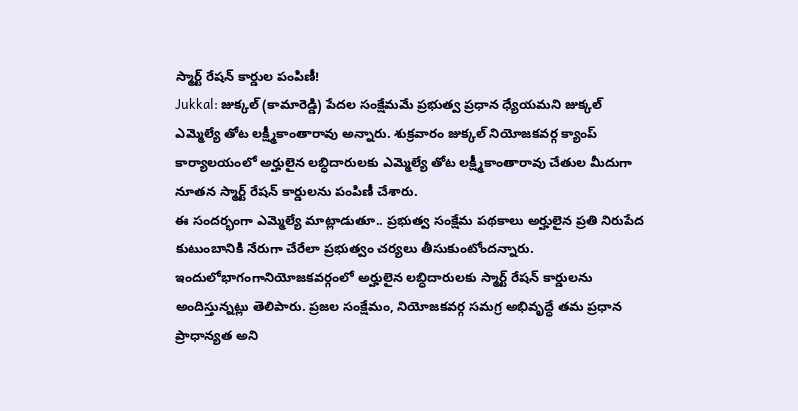స్మార్ట్ రేషన్ కార్డుల పంపిణీ!
Jukkal: జుక్కల్ (కామారెడ్డి) పేదల సంక్షేమమే ప్రభుత్వ ప్రధాన ధ్యేయమని జుక్కల్ ఎమ్మెల్యే తోట లక్ష్మీకాంతారావు అన్నారు. శుక్రవారం జుక్కల్ నియోజకవర్గ క్యాంప్ కార్యాలయంలో అర్హులైన లబ్ధిదారులకు ఎమ్మెల్యే తోట లక్ష్మీకాంతారావు చేతుల మీదుగా నూతన స్మార్ట్ రేషన్ కార్డులను పంపిణీ చేశారు.
ఈ సందర్భంగా ఎమ్మెల్యే మాట్లాడుతూ.. ప్రభుత్వ సంక్షేమ పథకాలు అర్హులైన ప్రతి నిరుపేద కుటుంబానికి నేరుగా చేరేలా ప్రభుత్వం చర్యలు తీసుకుంటోందన్నారు. ఇందులోభాగంగానియోజకవర్గంలో అర్హులైన లబ్ధిదారులకు స్మార్ట్ రేషన్ కార్డులను అందిస్తున్నట్లు తెలిపారు. ప్రజల సంక్షేమం, నియోజకవర్గ సమగ్ర అభివృద్ధే తమ ప్రధాన ప్రాధాన్యత అని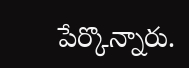పేర్కొన్నారు.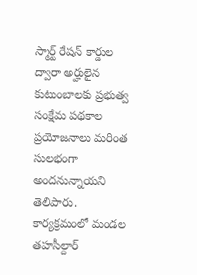స్మార్ట్ రేషన్ కార్డుల ద్వారా అర్హులైన కుటుంబాలకు ప్రభుత్వ సంక్షేమ పథకాల ప్రయోజనాలు మరింత సులభంగా అందనున్నాయని తెలిపారు. కార్యక్రమంలో మండల తహసీల్దార్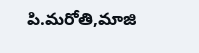పి.మరోతి,మాజి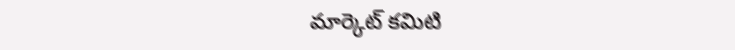మార్కెట్ కమిటి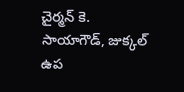చైర్మన్ కె. సాయాగౌడ్, జుక్కల్ ఉప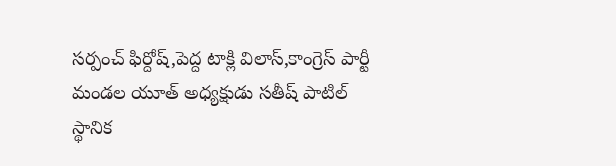సర్పంచ్ ఫిర్దోష్,పెద్ద టాక్లి విలాస్,కాంగ్రెస్ పార్టీ మండల యూత్ అధ్యక్షుడు సతీష్ పాటిల్ స్థానిక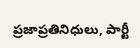ప్రజాప్రతినిధులు, పార్టీ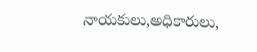నాయకులు,అధికారులు,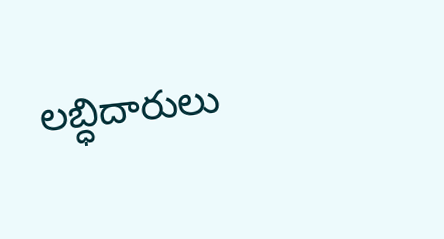లబ్ధిదారులు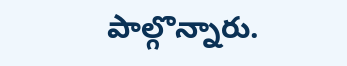పాల్గొన్నారు.